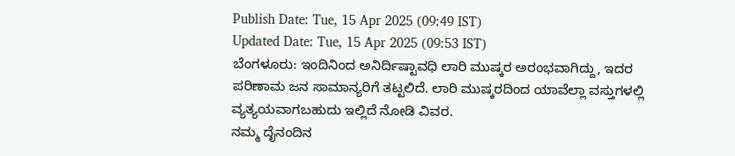Publish Date: Tue, 15 Apr 2025 (09:49 IST)
Updated Date: Tue, 15 Apr 2025 (09:53 IST)
ಬೆಂಗಳೂರು: ಇಂದಿನಿಂದ ಅನಿರ್ದಿಷ್ಟಾವಧಿ ಲಾರಿ ಮುಷ್ಕರ ಅರಂಭವಾಗಿದ್ದು, ಇದರ ಪರಿಣಾಮ ಜನ ಸಾಮಾನ್ಯರಿಗೆ ತಟ್ಟಲಿದೆ. ಲಾರಿ ಮುಷ್ಕರದಿಂದ ಯಾವೆಲ್ಲಾ ವಸ್ತುಗಳಲ್ಲಿ ವ್ಯತ್ಯಯವಾಗಬಹುದು ಇಲ್ಲಿದೆ ನೋಡಿ ವಿವರ.
ನಮ್ಮ ದೈನಂದಿನ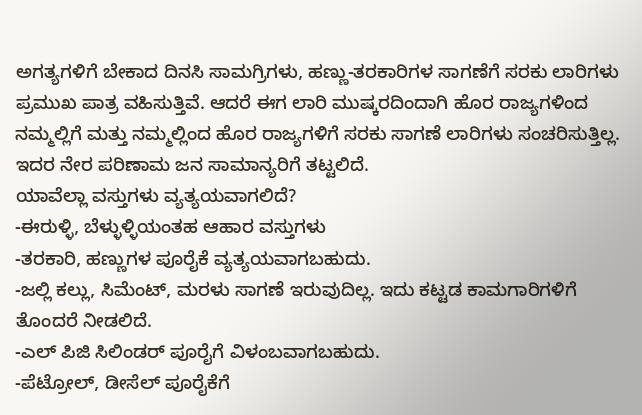ಅಗತ್ಯಗಳಿಗೆ ಬೇಕಾದ ದಿನಸಿ ಸಾಮಗ್ರಿಗಳು, ಹಣ್ಣು-ತರಕಾರಿಗಳ ಸಾಗಣೆಗೆ ಸರಕು ಲಾರಿಗಳು ಪ್ರಮುಖ ಪಾತ್ರ ವಹಿಸುತ್ತಿವೆ. ಆದರೆ ಈಗ ಲಾರಿ ಮುಷ್ಕರದಿಂದಾಗಿ ಹೊರ ರಾಜ್ಯಗಳಿಂದ ನಮ್ಮಲ್ಲಿಗೆ ಮತ್ತು ನಮ್ಮಲ್ಲಿಂದ ಹೊರ ರಾಜ್ಯಗಳಿಗೆ ಸರಕು ಸಾಗಣೆ ಲಾರಿಗಳು ಸಂಚರಿಸುತ್ತಿಲ್ಲ. ಇದರ ನೇರ ಪರಿಣಾಮ ಜನ ಸಾಮಾನ್ಯರಿಗೆ ತಟ್ಟಲಿದೆ.
ಯಾವೆಲ್ಲಾ ವಸ್ತುಗಳು ವ್ಯತ್ಯಯವಾಗಲಿದೆ?
-ಈರುಳ್ಳಿ, ಬೆಳ್ಳುಳ್ಳಿಯಂತಹ ಆಹಾರ ವಸ್ತುಗಳು
-ತರಕಾರಿ, ಹಣ್ಣುಗಳ ಪೂರೈಕೆ ವ್ಯತ್ಯಯವಾಗಬಹುದು.
-ಜಲ್ಲಿ ಕಲ್ಲು, ಸಿಮೆಂಟ್, ಮರಳು ಸಾಗಣೆ ಇರುವುದಿಲ್ಲ. ಇದು ಕಟ್ಟಡ ಕಾಮಗಾರಿಗಳಿಗೆ ತೊಂದರೆ ನೀಡಲಿದೆ.
-ಎಲ್ ಪಿಜಿ ಸಿಲಿಂಡರ್ ಪೂರೈಗೆ ವಿಳಂಬವಾಗಬಹುದು.
-ಪೆಟ್ರೋಲ್, ಡೀಸೆಲ್ ಪೂರೈಕೆಗೆ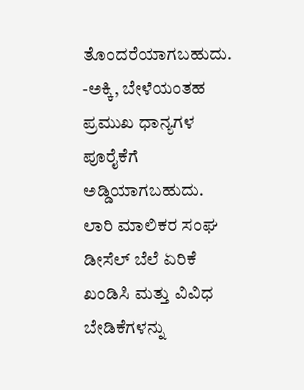ತೊಂದರೆಯಾಗಬಹುದು.
-ಅಕ್ಕಿ, ಬೇಳೆಯಂತಹ ಪ್ರಮುಖ ಧಾನ್ಯಗಳ ಪೂರೈಕೆಗೆ ಅಡ್ಡಿಯಾಗಬಹುದು.
ಲಾರಿ ಮಾಲಿಕರ ಸಂಘ ಡೀಸೆಲ್ ಬೆಲೆ ಏರಿಕೆ ಖಂಡಿಸಿ ಮತ್ತು ವಿವಿಧ ಬೇಡಿಕೆಗಳನ್ನು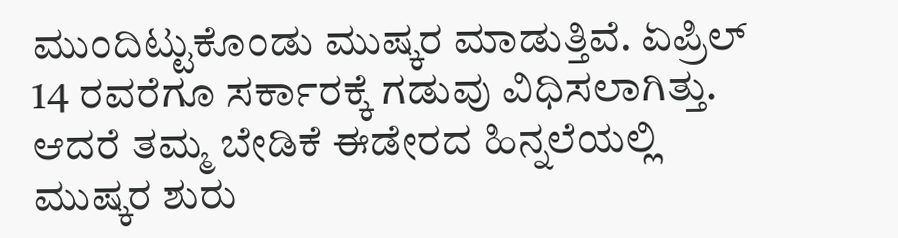ಮುಂದಿಟ್ಟುಕೊಂಡು ಮುಷ್ಕರ ಮಾಡುತ್ತಿವೆ. ಏಪ್ರಿಲ್ 14 ರವರೆಗೂ ಸರ್ಕಾರಕ್ಕೆ ಗಡುವು ವಿಧಿಸಲಾಗಿತ್ತು. ಆದರೆ ತಮ್ಮ ಬೇಡಿಕೆ ಈಡೇರದ ಹಿನ್ನಲೆಯಲ್ಲಿ ಮುಷ್ಕರ ಶುರು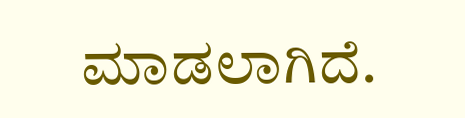ಮಾಡಲಾಗಿದೆ.